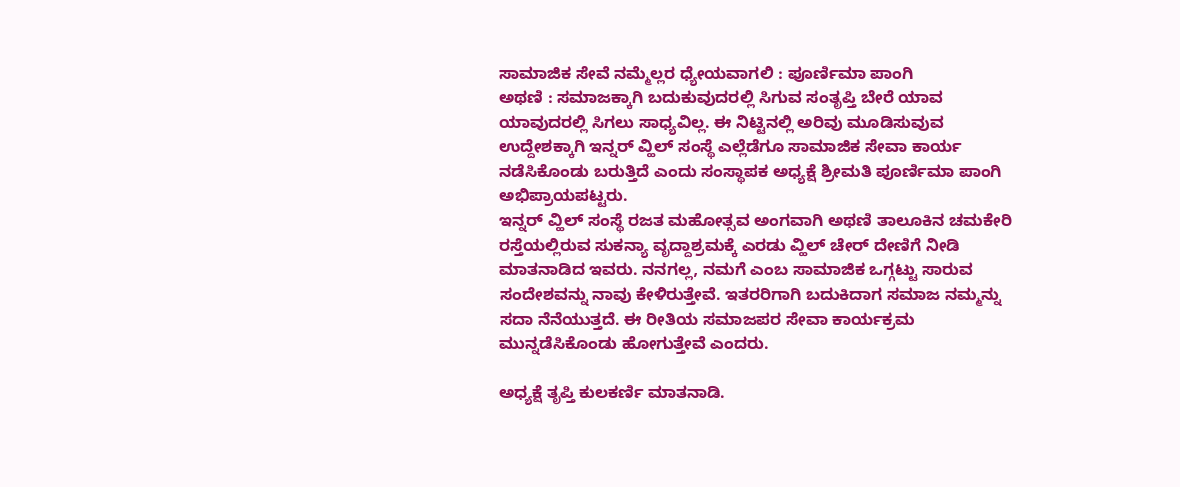ಸಾಮಾಜಿಕ ಸೇವೆ ನಮ್ಮೆಲ್ಲರ ಧ್ಯೇಯವಾಗಲಿ : ಪೂರ್ಣಿಮಾ ಪಾಂಗಿ
ಅಥಣಿ : ಸಮಾಜಕ್ಕಾಗಿ ಬದುಕುವುದರಲ್ಲಿ ಸಿಗುವ ಸಂತೃಪ್ತಿ ಬೇರೆ ಯಾವ ಯಾವುದರಲ್ಲಿ ಸಿಗಲು ಸಾಧ್ಯವಿಲ್ಲ. ಈ ನಿಟ್ಟಿನಲ್ಲಿ ಅರಿವು ಮೂಡಿಸುವುವ ಉದ್ದೇಶಕ್ಕಾಗಿ ಇನ್ನರ್ ವ್ಹಿಲ್ ಸಂಸ್ಥೆ ಎಲ್ಲೆಡೆಗೂ ಸಾಮಾಜಿಕ ಸೇವಾ ಕಾರ್ಯ ನಡೆಸಿಕೊಂಡು ಬರುತ್ತಿದೆ ಎಂದು ಸಂಸ್ಥಾಪಕ ಅಧ್ಯಕ್ಷೆ ಶ್ರೀಮತಿ ಪೂರ್ಣಿಮಾ ಪಾಂಗಿ ಅಭಿಪ್ರಾಯಪಟ್ಟರು.
ಇನ್ನರ್ ವ್ಹಿಲ್ ಸಂಸ್ಥೆ ರಜತ ಮಹೋತ್ಸವ ಅಂಗವಾಗಿ ಅಥಣಿ ತಾಲೂಕಿನ ಚಮಕೇರಿ ರಸ್ತೆಯಲ್ಲಿರುವ ಸುಕನ್ಯಾ ವೃದ್ದಾಶ್ರಮಕ್ಕೆ ಎರಡು ವ್ಹಿಲ್ ಚೇರ್ ದೇಣಿಗೆ ನೀಡಿ ಮಾತನಾಡಿದ ಇವರು. ನನಗಲ್ಲ, ನಮಗೆ ಎಂಬ ಸಾಮಾಜಿಕ ಒಗ್ಗಟ್ಟು ಸಾರುವ ಸಂದೇಶವನ್ನು ನಾವು ಕೇಳಿರುತ್ತೇವೆ. ಇತರರಿಗಾಗಿ ಬದುಕಿದಾಗ ಸಮಾಜ ನಮ್ಮನ್ನು ಸದಾ ನೆನೆಯುತ್ತದೆ. ಈ ರೀತಿಯ ಸಮಾಜಪರ ಸೇವಾ ಕಾರ್ಯಕ್ರಮ ಮುನ್ನಡೆಸಿಕೊಂಡು ಹೋಗುತ್ತೇವೆ ಎಂದರು.

ಅಧ್ಯಕ್ಷೆ ತೃಪ್ತಿ ಕುಲಕರ್ಣಿ ಮಾತನಾಡಿ.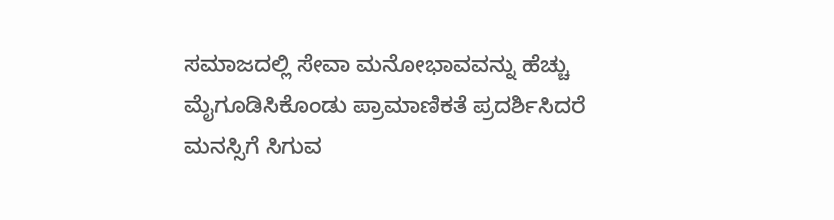ಸಮಾಜದಲ್ಲಿ ಸೇವಾ ಮನೋಭಾವವನ್ನು ಹೆಚ್ಚು ಮೈಗೂಡಿಸಿಕೊಂಡು ಪ್ರಾಮಾಣಿಕತೆ ಪ್ರದರ್ಶಿಸಿದರೆ ಮನಸ್ಸಿಗೆ ಸಿಗುವ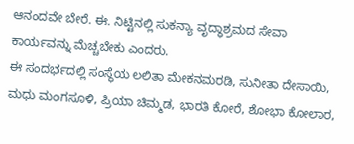ಆನಂದವೇ ಬೇರೆ. ಈ. ನಿಟ್ಟಿನಲ್ಲಿ ಸುಕನ್ಯಾ ವೃದ್ಧಾಶ್ರಮದ ಸೇವಾ ಕಾರ್ಯವನ್ನು ಮೆಚ್ಚಬೇಕು ಎಂದರು.
ಈ ಸಂದರ್ಭದಲ್ಲಿ ಸಂಸ್ಥೆಯ ಲಲಿತಾ ಮೇಕನಮರಡಿ, ಸುನೀತಾ ದೇಸಾಯಿ, ಮಧು ಮಂಗಸೂಳಿ, ಪ್ರಿಯಾ ಚಿಮ್ಮಡ, ಭಾರತಿ ಕೋರೆ, ಶೋಭಾ ಕೋಲಾರ,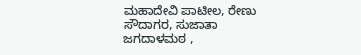ಮಹಾದೇವಿ ಪಾಟೀಲ, ರೇಣು ಸೌದಾಗರ, ಸುಜಾತಾ ಜಗದಾಳಮಠ ,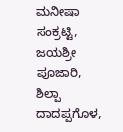ಮನೀಷಾ ಸಂಕ್ರಟ್ಟಿ, ಜಯಶ್ರೀ ಪೂಜಾರಿ, ಶಿಲ್ಪಾ ದಾದಪ್ಪಗೊಳ,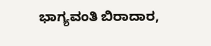ಭಾಗ್ಯವಂತಿ ಬಿರಾದಾರ,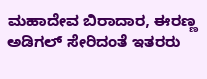ಮಹಾದೇವ ಬಿರಾದಾರ, ಈರಣ್ಣ ಅಡಿಗಲ್ ಸೇರಿದಂತೆ ಇತರರು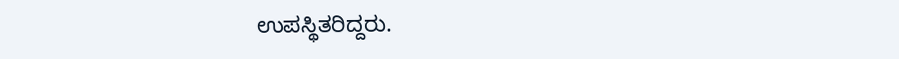ಉಪಸ್ಥಿತರಿದ್ದರು.